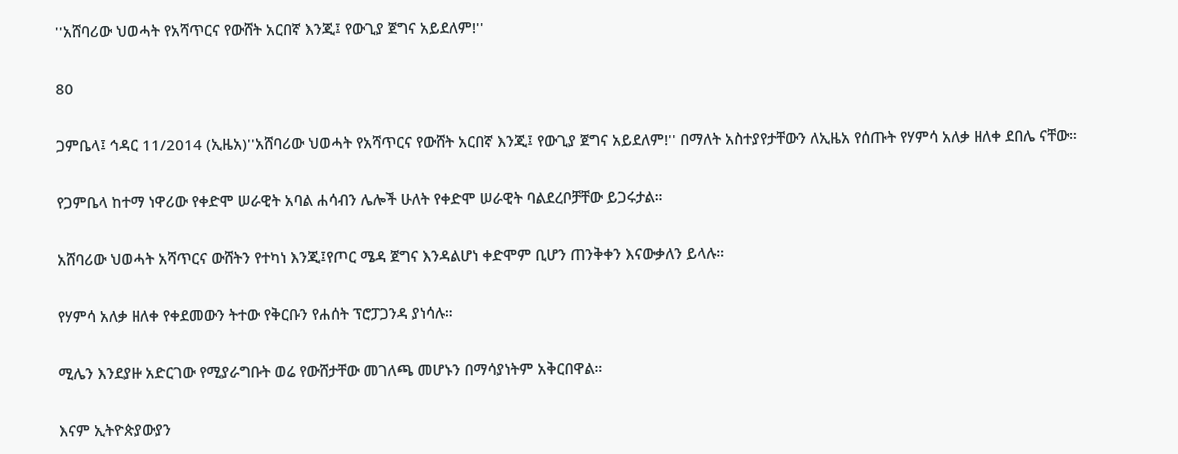''አሸባሪው ህወሓት የአሻጥርና የውሸት አርበኛ እንጂ፤ የውጊያ ጀግና አይደለም!''

80

ጋምቤላ፤ ኅዳር 11/2014 (ኢዜአ)''አሸባሪው ህወሓት የአሻጥርና የውሸት አርበኛ እንጂ፤ የውጊያ ጀግና አይደለም!'' በማለት አስተያየታቸውን ለኢዜአ የሰጡት የሃምሳ አለቃ ዘለቀ ደበሌ ናቸው።

የጋምቤላ ከተማ ነዋሪው የቀድሞ ሠራዊት አባል ሐሳብን ሌሎች ሁለት የቀድሞ ሠራዊት ባልደረቦቻቸው ይጋሩታል።

አሸባሪው ህወሓት አሻጥርና ውሸትን የተካነ እንጂ፤የጦር ሜዳ ጀግና እንዳልሆነ ቀድሞም ቢሆን ጠንቅቀን እናውቃለን ይላሉ።

የሃምሳ አለቃ ዘለቀ የቀደመውን ትተው የቅርቡን የሐሰት ፕሮፓጋንዳ ያነሳሉ።

ሚሌን እንደያዙ አድርገው የሚያራግቡት ወሬ የውሸታቸው መገለጫ መሆኑን በማሳያነትም አቅርበዋል።

እናም ኢትዮጵያውያን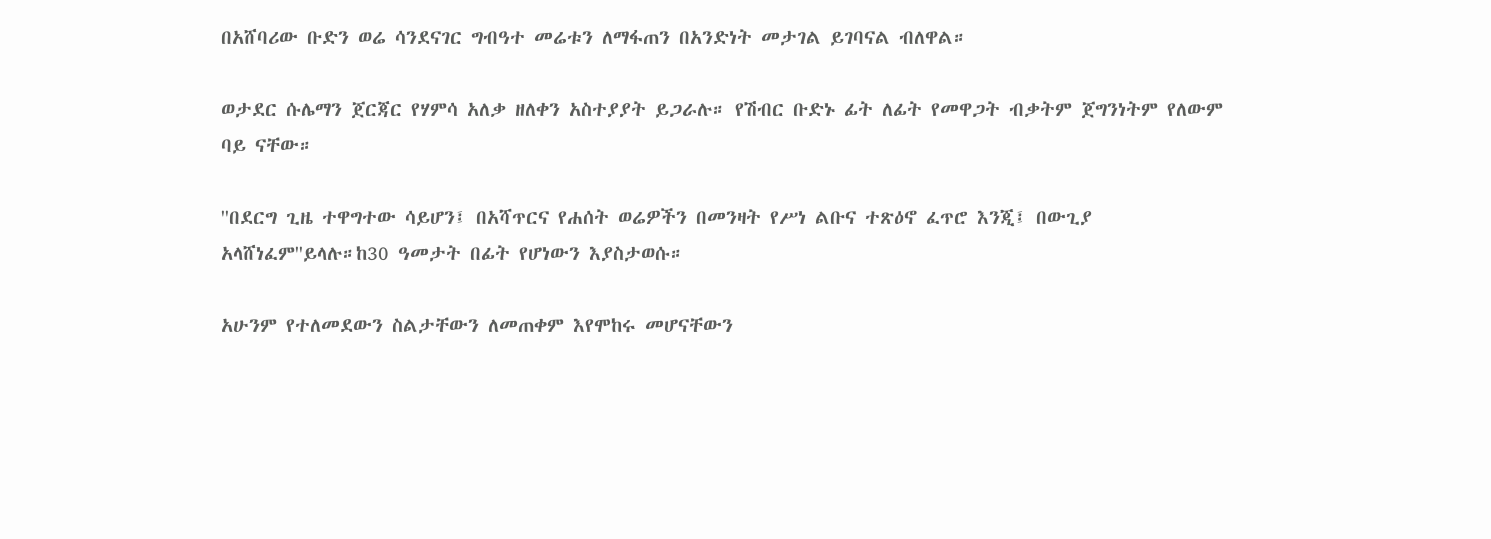በአሸባሪው ቡድን ወሬ ሳንደናገር ግብዓተ መሬቱን ለማፋጠን በአንድነት መታገል ይገባናል ብለዋል።

ወታደር ሱሌማን ጀርጃር የሃምሳ አለቃ ዘለቀን አስተያያት ይጋራሉ። የሽብር ቡድኑ ፊት ለፊት የመዋጋት ብቃትም ጀግንነትም የለውም ባይ ናቸው።

''በደርግ ጊዜ ተዋግተው ሳይሆን፤ በአሻጥርና የሐሰት ወሬዎችን በመንዛት የሥነ ልቡና ተጽዕኖ ፈጥሮ እንጂ፤ በውጊያ አላሸነፈም''ይላሉ።ከ30 ዓመታት በፊት የሆነውን እያስታወሱ።

አሁንም የተለመደውን ስልታቸውን ለመጠቀም እየሞከሩ መሆናቸውን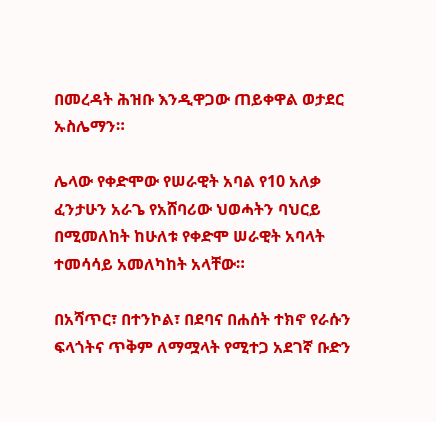በመረዳት ሕዝቡ እንዲዋጋው ጠይቀዋል ወታደር ኡስሌማን።

ሌላው የቀድሞው የሠራዊት አባል የ10 አለቃ ፈንታሁን አራጌ የአሸባሪው ህወሓትን ባህርይ በሚመለከት ከሁለቱ የቀድሞ ሠራዊት አባላት ተመሳሳይ አመለካከት አላቸው።

በአሻጥር፣ በተንኮል፣ በደባና በሐሰት ተክኖ የራሱን ፍላጎትና ጥቅም ለማሟላት የሚተጋ አደገኛ ቡድን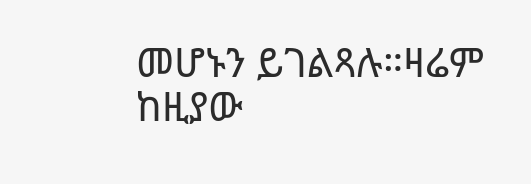መሆኑን ይገልጻሉ።ዛሬም ከዚያው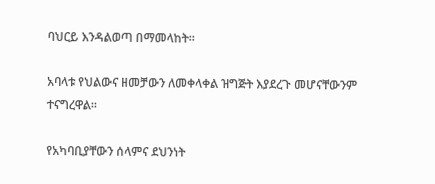ባህርይ እንዳልወጣ በማመላከት።

አባላቱ የህልውና ዘመቻውን ለመቀላቀል ዝግጅት እያደረጉ መሆናቸውንም ተናግረዋል።

የአካባቢያቸውን ሰላምና ደህንነት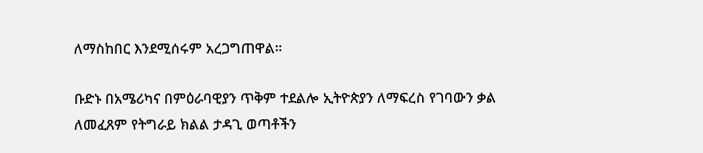ለማስከበር እንደሚሰሩም አረጋግጠዋል።

ቡድኑ በአሜሪካና በምዕራባዊያን ጥቅም ተደልሎ ኢትዮጵያን ለማፍረስ የገባውን ቃል ለመፈጸም የትግራይ ክልል ታዳጊ ወጣቶችን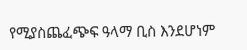የሚያስጨፈጭፍ ዓላማ ቢስ እንደሆነም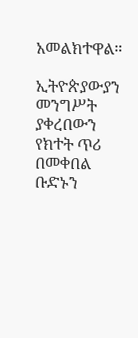አመልክተዋል።

ኢትዮጵያውያን መንግሥት ያቀረበውን የክተት ጥሪ በመቀበል ቡድኑን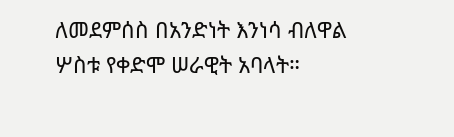ለመደምሰስ በአንድነት እንነሳ ብለዋል ሦስቱ የቀድሞ ሠራዊት አባላት።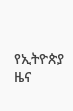የኢትዮጵያ ዜና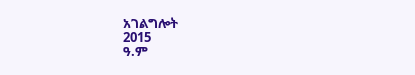አገልግሎት
2015
ዓ.ም